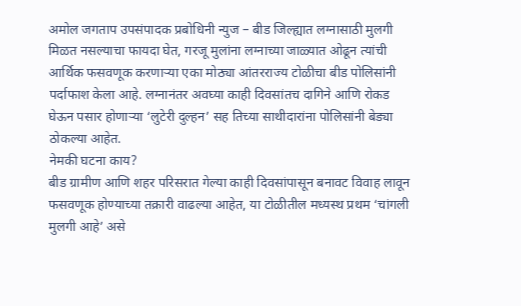अमोल जगताप उपसंपादक प्रबोधिनी न्युज – बीड जिल्ह्यात लग्नासाठी मुलगी मिळत नसल्याचा फायदा घेत, गरजू मुलांना लग्नाच्या जाळ्यात ओढून त्यांची आर्थिक फसवणूक करणाऱ्या एका मोठ्या आंतरराज्य टोळीचा बीड पोलिसांनी पर्दाफाश केला आहे. लग्नानंतर अवघ्या काही दिवसांतच दागिने आणि रोकड घेऊन पसार होणाऱ्या ‘लुटेरी दुल्हन’ सह तिच्या साथीदारांना पोलिसांनी बेड्या ठोकल्या आहेत.
नेमकी घटना काय?
बीड ग्रामीण आणि शहर परिसरात गेल्या काही दिवसांपासून बनावट विवाह लावून फसवणूक होण्याच्या तक्रारी वाढल्या आहेत, या टोळीतील मध्यस्थ प्रथम ‘चांगली मुलगी आहे’ असे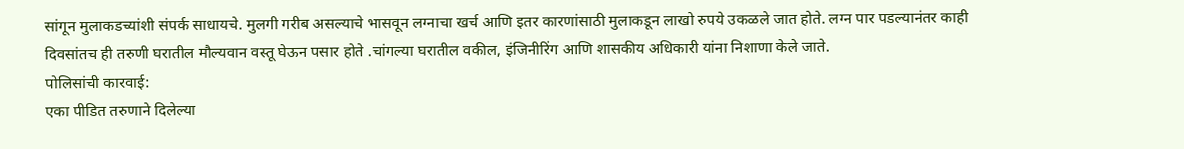सांगून मुलाकडच्यांशी संपर्क साधायचे. मुलगी गरीब असल्याचे भासवून लग्नाचा खर्च आणि इतर कारणांसाठी मुलाकडून लाखो रुपये उकळले जात होते. लग्न पार पडल्यानंतर काही दिवसांतच ही तरुणी घरातील मौल्यवान वस्तू घेऊन पसार होते .चांगल्या घरातील वकील, इंजिनीरिंग आणि शासकीय अधिकारी यांना निशाणा केले जाते.
पोलिसांची कारवाई:
एका पीडित तरुणाने दिलेल्या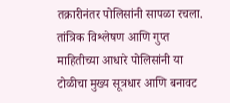तक्रारीनंतर पोलिसांनी सापळा रचला. तांत्रिक विश्लेषण आणि गुप्त माहितीच्या आधारे पोलिसांनी या टोळीचा मुख्य सूत्रधार आणि बनावट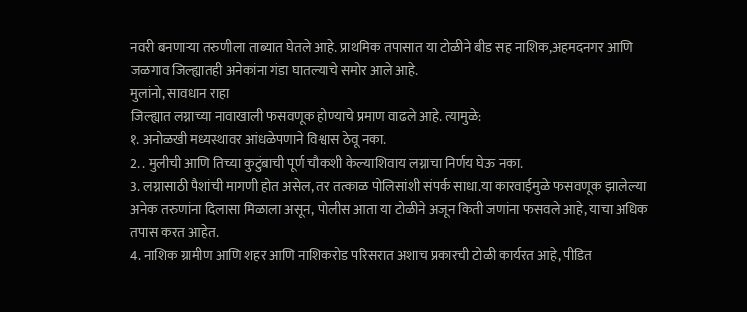नवरी बनणाऱ्या तरुणीला ताब्यात घेतले आहे. प्राथमिक तपासात या टोळीने बीड सह नाशिक,अहमदनगर आणि जळगाव जिल्ह्यातही अनेकांना गंडा घातल्याचे समोर आले आहे.
मुलांनो, सावधान राहा
जिल्ह्यात लग्नाच्या नावाखाली फसवणूक होण्याचे प्रमाण वाढले आहे. त्यामुळे:
१. अनोळखी मध्यस्थावर आंधळेपणाने विश्वास ठेवू नका.
2. . मुलीची आणि तिच्या कुटुंबाची पूर्ण चौकशी केल्याशिवाय लग्नाचा निर्णय घेऊ नका.
3. लग्नासाठी पैशांची मागणी होत असेल, तर तत्काळ पोलिसांशी संपर्क साधा.या कारवाईमुळे फसवणूक झालेल्या अनेक तरुणांना दिलासा मिळाला असून, पोलीस आता या टोळीने अजून किती जणांना फसवले आहे, याचा अधिक तपास करत आहेत.
4. नाशिक ग्रामीण आणि शहर आणि नाशिकरोड परिसरात अशाच प्रकारची टोळी कार्यरत आहे, पीडित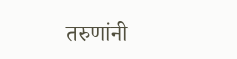तरुणांनी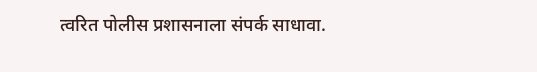त्वरित पोलीस प्रशासनाला संपर्क साधावा.